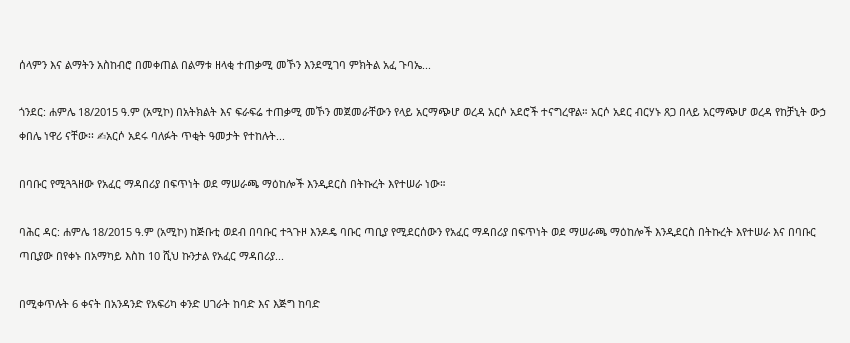ሰላምን እና ልማትን አስከብሮ በመቀጠል በልማቱ ዘላቂ ተጠቃሚ መኾን እንደሚገባ ምክትል አፈ ጉባኤ...

ጎንደር: ሐምሌ 18/2015 ዓ.ም (አሚኮ) በአትክልት እና ፍራፍሬ ተጠቃሚ መኾን መጀመራቸውን የላይ አርማጭሆ ወረዳ አርሶ አደሮች ተናግረዋል። አርሶ አደር ብርሃኑ ጸጋ በላይ አርማጭሆ ወረዳ የከቻኒት ውኃ ቀበሌ ነዋሪ ናቸው፡፡ ✍አርሶ አደሩ ባለፉት ጥቂት ዓመታት የተከሉት...

በባቡር የሚጓጓዘው የአፈር ማዳበሪያ በፍጥነት ወደ ማሠራጫ ማዕከሎች እንዲደርስ በትኩረት እየተሠራ ነው።

ባሕር ዳር: ሐምሌ 18/2015 ዓ.ም (አሚኮ) ከጅቡቲ ወደብ በባቡር ተጓጉዞ እንዶዴ ባቡር ጣቢያ የሚደርሰውን የአፈር ማዳበሪያ በፍጥነት ወደ ማሠራጫ ማዕከሎች እንዲደርስ በትኩረት እየተሠራ እና በባቡር ጣቢያው በየቀኑ በአማካይ እስከ 10 ሺህ ኩንታል የአፈር ማዳበሪያ...

በሚቀጥሉት 6 ቀናት በአንዳንድ የአፍሪካ ቀንድ ሀገራት ከባድ እና እጅግ ከባድ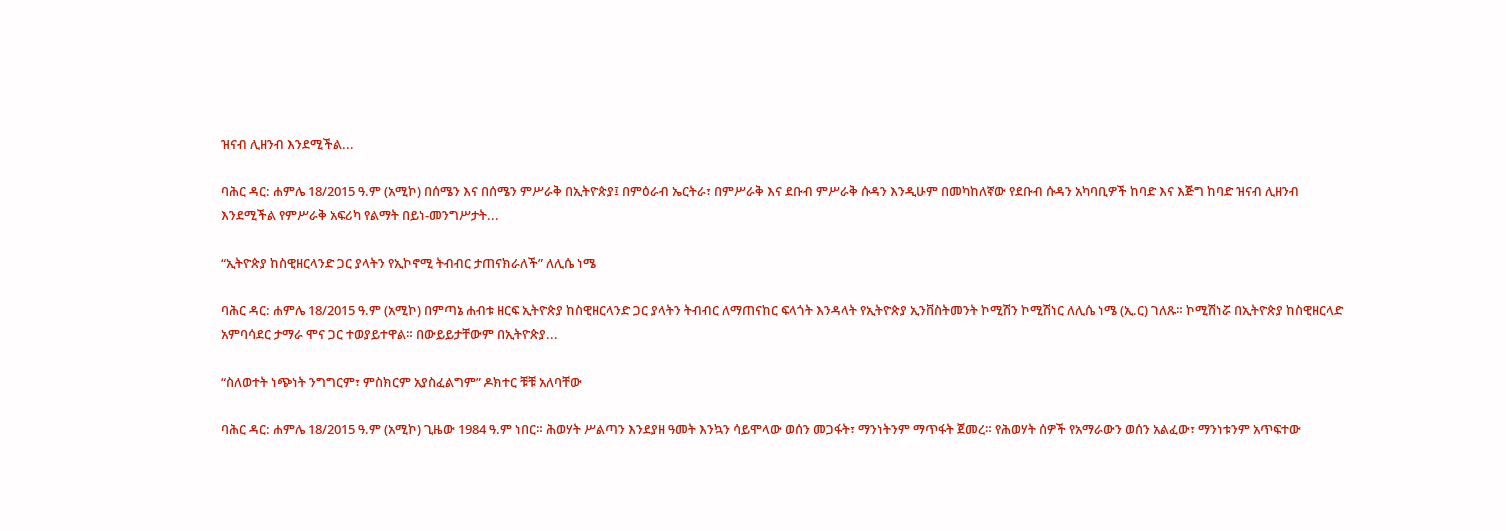ዝናብ ሊዘንብ እንደሚችል...

ባሕር ዳር: ሐምሌ 18/2015 ዓ.ም (አሚኮ) በሰሜን እና በሰሜን ምሥራቅ በኢትዮጵያ፤ በምዕራብ ኤርትራ፣ በምሥራቅ እና ደቡብ ምሥራቅ ሱዳን እንዲሁም በመካከለኛው የደቡብ ሱዳን አካባቢዎች ከባድ እና እጅግ ከባድ ዝናብ ሊዘንብ እንደሚችል የምሥራቅ አፍሪካ የልማት በይነ-መንግሥታት...

“ኢትዮጵያ ከስዊዘርላንድ ጋር ያላትን የኢኮኖሚ ትብብር ታጠናክራለች” ለሊሴ ነሜ

ባሕር ዳር: ሐምሌ 18/2015 ዓ.ም (አሚኮ) በምጣኔ ሐብቱ ዘርፍ ኢትዮጵያ ከስዊዘርላንድ ጋር ያላትን ትብብር ለማጠናከር ፍላጎት እንዳላት የኢትዮጵያ ኢንቨስትመንት ኮሚሽን ኮሚሽነር ለሊሴ ነሜ (ኢ.ር) ገለጹ። ኮሚሽነሯ በኢትዮጵያ ከስዊዘርላድ አምባሳደር ታማራ ሞና ጋር ተወያይተዋል። በውይይታቸውም በኢትዮጵያ...

“ስለወተት ነጭነት ንግግርም፣ ምስክርም አያስፈልግም” ዶክተር ቹቹ አለባቸው

ባሕር ዳር: ሐምሌ 18/2015 ዓ.ም (አሚኮ) ጊዜው 1984 ዓ.ም ነበር። ሕወሃት ሥልጣን እንደያዘ ዓመት እንኳን ሳይሞላው ወሰን መጋፋት፣ ማንነትንም ማጥፋት ጀመረ። የሕወሃት ሰዎች የአማራውን ወሰን አልፈው፣ ማንነቱንም አጥፍተው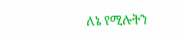ለኔ የሚሉትን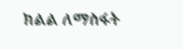ክልል ለማስፋት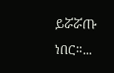ይሯሯጡ ነበር።...